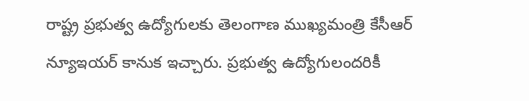రాష్ట్ర ప్రభుత్వ ఉద్యోగులకు తెలంగాణ ముఖ్యమంత్రి కేసీఆర్ న్యూఇయర్ కానుక ఇచ్చారు. ప్రభుత్వ ఉద్యోగులందరికీ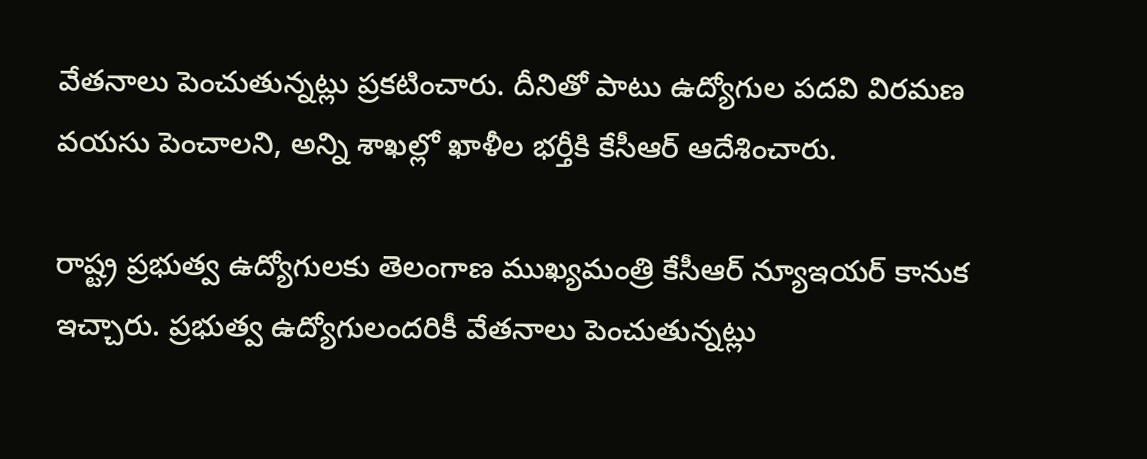వేతనాలు పెంచుతున్నట్లు ప్రకటించారు. దీనితో పాటు ఉద్యోగుల పదవి విరమణ వయసు పెంచాలని, అన్ని శాఖల్లో ఖాళీల భర్తీకి కేసీఆర్ ఆదేశించారు.

రాష్ట్ర ప్రభుత్వ ఉద్యోగులకు తెలంగాణ ముఖ్యమంత్రి కేసీఆర్ న్యూఇయర్ కానుక ఇచ్చారు. ప్రభుత్వ ఉద్యోగులందరికీ వేతనాలు పెంచుతున్నట్లు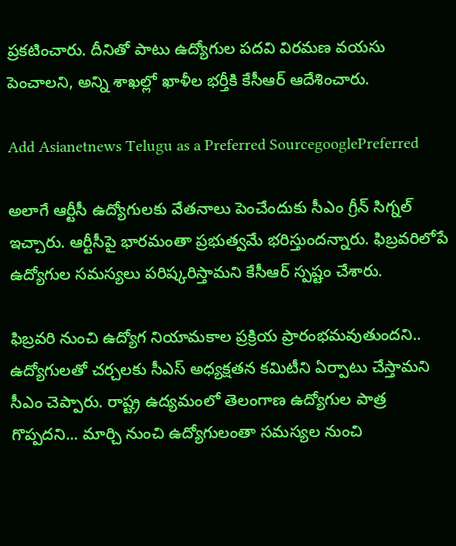ప్రకటించారు. దీనితో పాటు ఉద్యోగుల పదవి విరమణ వయసు పెంచాలని, అన్ని శాఖల్లో ఖాళీల భర్తీకి కేసీఆర్ ఆదేశించారు.

Add Asianetnews Telugu as a Preferred SourcegooglePreferred

అలాగే ఆర్టీసీ ఉద్యోగులకు వేతనాలు పెంచేందుకు సీఎం గ్రీన్ సిగ్నల్ ఇచ్చారు. ఆర్టీసీపై భారమంతా ప్రభుత్వమే భరిస్తుందన్నారు. ఫిబ్రవరిలోపే ఉద్యోగుల సమస్యలు పరిష్కరిస్తామని కేసీఆర్ స్పష్టం చేశారు.

ఫిబ్రవరి నుంచి ఉద్యోగ నియామకాల ప్రక్రియ ప్రారంభమవుతుందని.. ఉద్యోగులతో చర్చలకు సీఎస్ అధ్యక్షతన కమిటీని ఏర్పాటు చేస్తామని సీఎం చెప్పారు. రాష్ట్ర ఉద్యమంలో తెలంగాణ ఉద్యోగుల పాత్ర గొప్పదని... మార్చి నుంచి ఉద్యోగులంతా సమస్యల నుంచి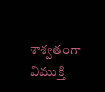శాశ్వతంగా విముక్తి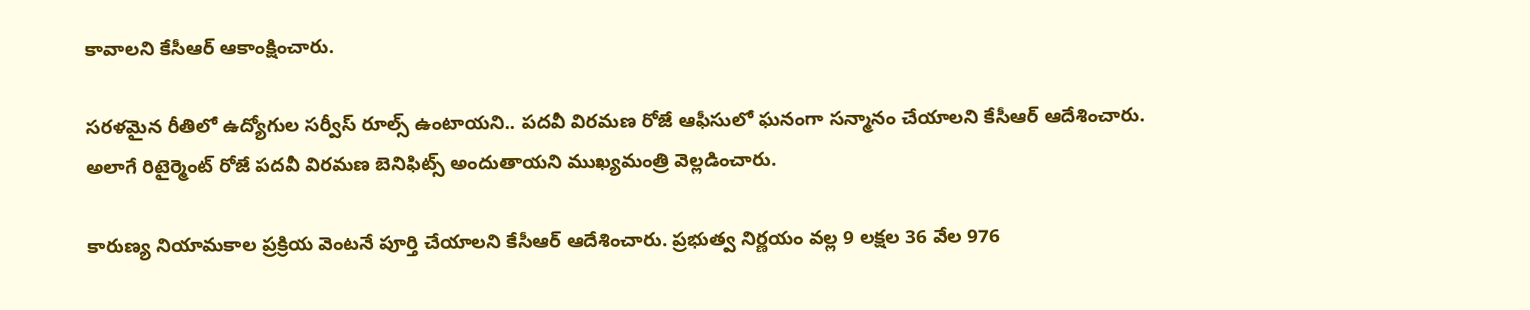కావాలని కేసీఆర్ ఆకాంక్షించారు.

సరళమైన రీతిలో ఉద్యోగుల సర్వీస్ రూల్స్ ఉంటాయని.. పదవీ విరమణ రోజే ఆఫీసులో ఘనంగా సన్మానం చేయాలని కేసీఆర్ ఆదేశించారు. అలాగే రిటైర్మెంట్ రోజే పదవీ విరమణ బెనిఫిట్స్ అందుతాయని ముఖ్యమంత్రి వెల్లడించారు.

కారుణ్య నియామకాల ప్రక్రియ వెంటనే పూర్తి చేయాలని కేసీఆర్ ఆదేశించారు. ప్రభుత్వ నిర్ణయం వల్ల 9 లక్షల 36 వేల 976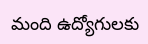మంది ఉద్యోగులకు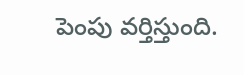పెంపు వర్తిస్తుంది.